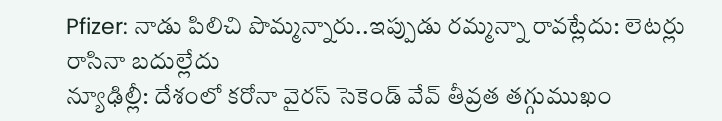Pfizer: నాడు పిలిచి పొమ్మన్నారు..ఇప్పుడు రమ్మన్నా రావట్లేదు: లెటర్లు రాసినా బదుల్లేదు
న్యూఢిల్లీ: దేశంలో కరోనా వైరస్ సెకెండ్ వేవ్ తీవ్రత తగ్గుముఖం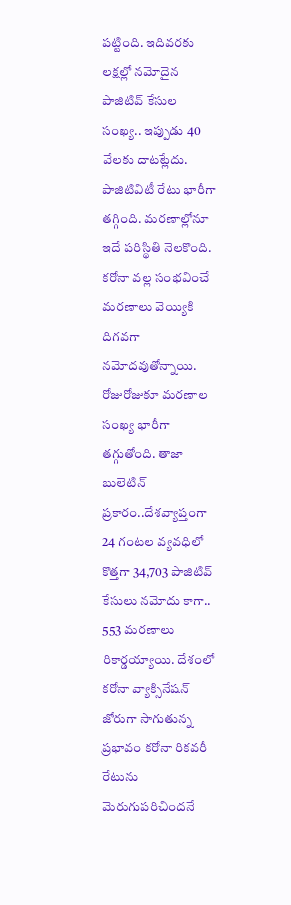పట్టింది. ఇదివరకు లక్షల్లో నమోదైన పాజిటివ్ కేసుల సంఖ్య.. ఇప్పుడు 40 వేలకు దాటట్లేదు. పాజిటివిటీ రేటు భారీగా తగ్గింది. మరణాల్లోనూ ఇదే పరిస్థితి నెలకొంది. కరోనా వల్ల సంభవించే మరణాలు వెయ్యికి దిగవగా నమోదవుతోన్నాయి. రోజురోజుకూ మరణాల సంఖ్య భారీగా తగ్గుతోంది. తాజా బులెటిన్ ప్రకారం..దేశవ్యాప్తంగా 24 గంటల వ్యవధిలో కొత్తగా 34,703 పాజిటివ్ కేసులు నమోదు కాగా.. 553 మరణాలు రికార్డయ్యాయి. దేశంలో కరోనా వ్యాక్సినేషన్ జోరుగా సాగుతున్న ప్రభావం కరోనా రికవరీ రేటును మెరుగుపరిచిందనే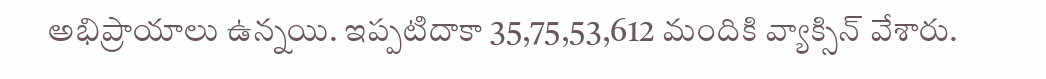అభిప్రాయాలు ఉన్నయి. ఇప్పటిదాకా 35,75,53,612 మందికి వ్యాక్సిన్ వేశారు.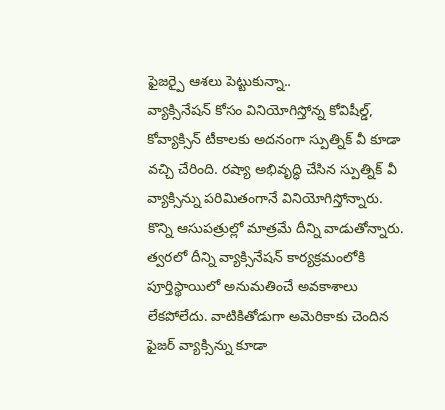ఫైజర్పై ఆశలు పెట్టుకున్నా..
వ్యాక్సినేషన్ కోసం వినియోగిస్తోన్న కోవిషీల్డ్, కోవ్యాక్సిన్ టీకాలకు అదనంగా స్పుత్నిక్ వీ కూడా వచ్చి చేరింది. రష్యా అభివృద్ధి చేసిన స్పుత్నిక్ వీ వ్యాక్సిన్ను పరిమితంగానే వినియోగిస్తోన్నారు. కొన్ని ఆసుపత్రుల్లో మాత్రమే దీన్ని వాడుతోన్నారు. త్వరలో దీన్ని వ్యాక్సినేషన్ కార్యక్రమంలోకి పూర్తిస్థాయిలో అనుమతించే అవకాశాలు లేకపోలేదు. వాటికితోడుగా అమెరికాకు చెందిన ఫైజర్ వ్యాక్సిన్ను కూడా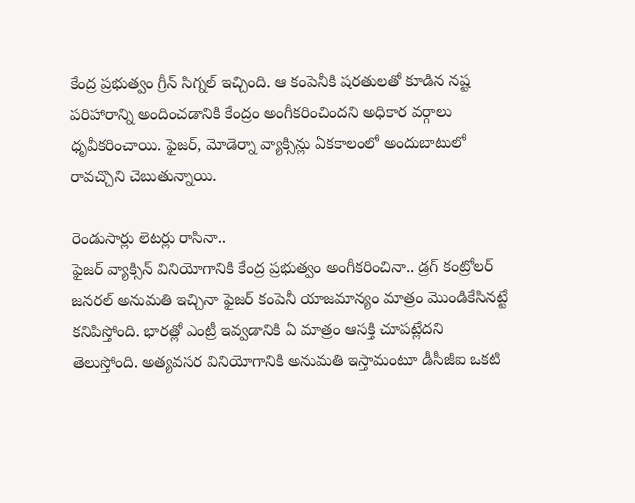కేంద్ర ప్రభుత్వం గ్రీన్ సిగ్నల్ ఇచ్చింది. ఆ కంపెనీకి షరతులతో కూడిన నష్ట పరిహారాన్ని అందించడానికి కేంద్రం అంగీకరించిందని అధికార వర్గాలు ధృవీకరించాయి. ఫైజర్, మోడెర్నా వ్యాక్సిన్లు ఏకకాలంలో అందుబాటులో రావచ్చొని చెబుతున్నాయి.

రెండుసార్లు లెటర్లు రాసినా..
ఫైజర్ వ్యాక్సిన్ వినియోగానికి కేంద్ర ప్రభుత్వం అంగీకరించినా.. డ్రగ్ కంట్రోలర్ జనరల్ అనుమతి ఇచ్చినా ఫైజర్ కంపెనీ యాజమాన్యం మాత్రం మొండికేసినట్టే కనిపిస్తోంది. భారత్లో ఎంట్రీ ఇవ్వడానికి ఏ మాత్రం ఆసక్తి చూపట్లేదని తెలుస్తోంది. అత్యవసర వినియోగానికి అనుమతి ఇస్తామంటూ డీసీజీఐ ఒకటి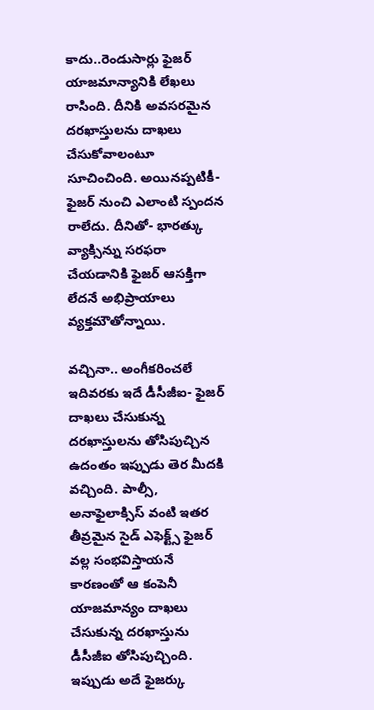కాదు..రెండుసార్లు ఫైజర్ యాజమాన్యానికి లేఖలు రాసింది. దీనికి అవసరమైన దరఖాస్తులను దాఖలు చేసుకోవాలంటూ సూచించింది. అయినప్పటికీ- ఫైజర్ నుంచి ఎలాంటి స్పందన రాలేదు. దీనితో- భారత్కు వ్యాక్సిన్ను సరఫరా చేయడానికి ఫైజర్ ఆసక్తిగా లేదనే అభిప్రాయాలు వ్యక్తమౌతోన్నాయి.

వచ్చినా.. అంగీకరించలే
ఇదివరకు ఇదే డీసీజీఐ- ఫైజర్ దాఖలు చేసుకున్న దరఖాస్తులను తోసిపుచ్చిన ఉదంతం ఇప్పుడు తెర మీదకి వచ్చింది. పాల్సీ, అనాఫైలాక్సిస్ వంటి ఇతర తీవ్రమైన సైడ్ ఎఫెక్ట్స్ ఫైజర్ వల్ల సంభవిస్తాయనే కారణంతో ఆ కంపెనీ యాజమాన్యం దాఖలు చేసుకున్న దరఖాస్తును డీసీజీఐ తోసిపుచ్చింది. ఇప్పుడు అదే ఫైజర్కు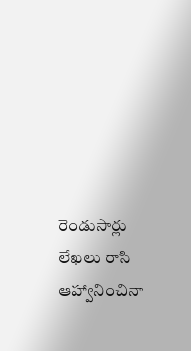రెండుసార్లు లేఖలు రాసి ఆహ్వానించినా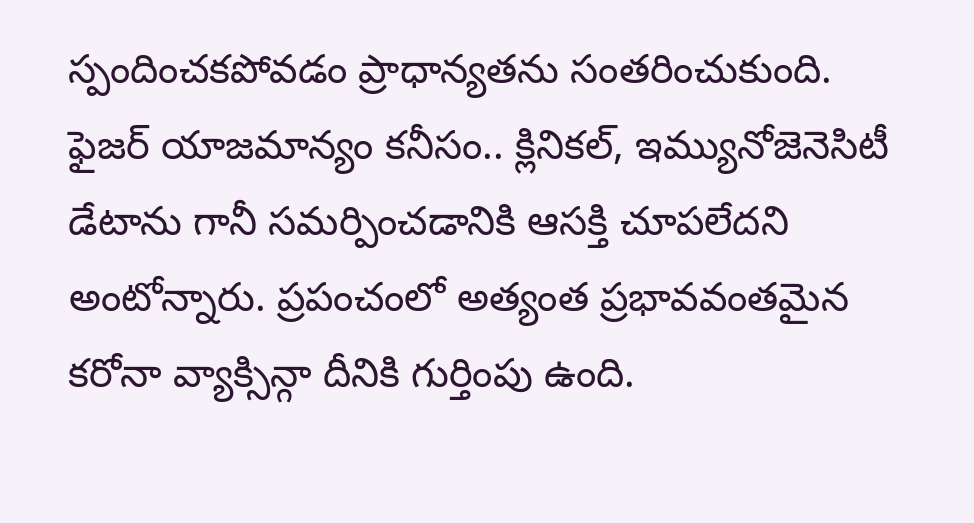స్పందించకపోవడం ప్రాధాన్యతను సంతరించుకుంది. ఫైజర్ యాజమాన్యం కనీసం.. క్లినికల్, ఇమ్యునోజెనెసిటీ డేటాను గానీ సమర్పించడానికి ఆసక్తి చూపలేదని అంటోన్నారు. ప్రపంచంలో అత్యంత ప్రభావవంతమైన కరోనా వ్యాక్సిన్గా దీనికి గుర్తింపు ఉంది.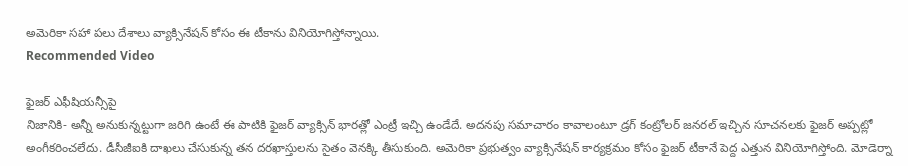అమెరికా సహా పలు దేశాలు వ్యాక్సినేషన్ కోసం ఈ టీకాను వినియోగిస్తోన్నాయి.
Recommended Video

ఫైజర్ ఎఫీషియన్సీపై
నిజానికి- అన్నీ అనుకున్నట్టుగా జరిగి ఉంటే ఈ పాటికి ఫైజర్ వ్యాక్సిన్ భారత్లో ఎంట్రీ ఇచ్చి ఉండేదే. అదనపు సమాచారం కావాలంటూ డ్రగ్ కంట్రోలర్ జనరల్ ఇచ్చిన సూచనలకు ఫైజర్ అప్పట్లో అంగీకరించలేదు. డీసీజీఐకి దాఖలు చేసుకున్న తన దరఖాస్తులను సైతం వెనక్కి తీసుకుంది. అమెరికా ప్రభుత్వం వ్యాక్సినేషన్ కార్యక్రమం కోసం ఫైజర్ టీకానే పెద్ద ఎత్తున వినియోగిస్తోంది. మోడెర్నా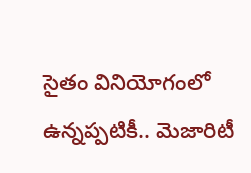సైతం వినియోగంలో ఉన్నప్పటికీ.. మెజారిటీ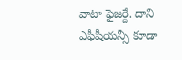వాటా ఫైజర్దే. దాని ఎఫీషీయన్సీ కూడా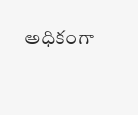అధికంగా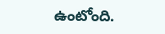ఉంటోంది.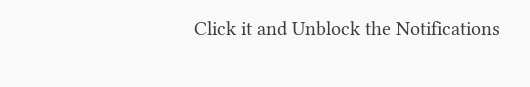Click it and Unblock the Notifications